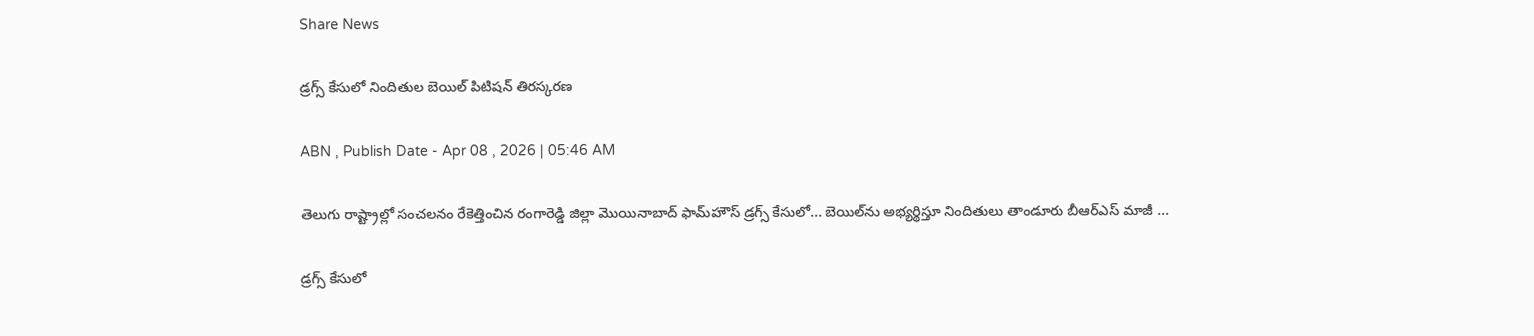Share News

డ్రగ్స్‌ కేసులో నిందితుల బెయిల్‌ పిటిషన్‌ తిరస్కరణ

ABN , Publish Date - Apr 08 , 2026 | 05:46 AM

తెలుగు రాష్ట్రాల్లో సంచలనం రేకెత్తించిన రంగారెడ్డి జిల్లా మొయినాబాద్‌ ఫామ్‌హౌస్‌ డ్రగ్స్‌ కేసులో... బెయిల్‌ను అభ్యర్థిస్తూ నిందితులు తాండూరు బీఆర్‌ఎస్‌ మాజీ ...

డ్రగ్స్‌ కేసులో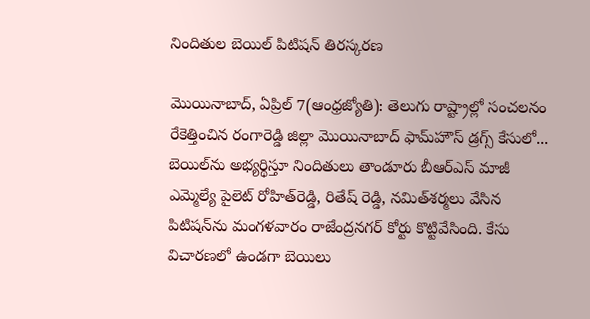నిందితుల బెయిల్‌ పిటిషన్‌ తిరస్కరణ

మొయినాబాద్‌, ఏప్రిల్‌ 7(ఆంధ్రజ్యోతి): తెలుగు రాష్ట్రాల్లో సంచలనం రేకెత్తించిన రంగారెడ్డి జిల్లా మొయినాబాద్‌ ఫామ్‌హౌస్‌ డ్రగ్స్‌ కేసులో... బెయిల్‌ను అభ్యర్థిస్తూ నిందితులు తాండూరు బీఆర్‌ఎస్‌ మాజీ ఎమ్మెల్యే పైలెట్‌ రోహిత్‌రెడ్డి, రితేష్‌ రెడ్డి, నమిత్‌శర్మలు వేసిన పిటిషన్‌ను మంగళవారం రాజేంద్రనగర్‌ కోర్టు కొట్టివేసింది. కేసు విచారణలో ఉండగా బెయిలు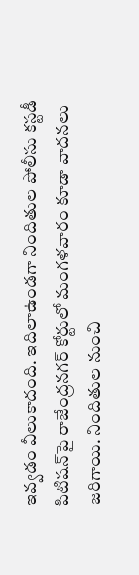ఇవ్వడం వీలుకాదంది. ఇదిలాఉండగా నిందితుల పోలీసు కస్టడీ పిటిషన్‌పై రాజేంద్రనగర్‌ కోర్టులో మంగళవారం కూడా వాదనలు జరిగాయి. నిందితుల నుంచి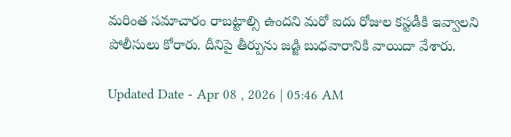మరింత సమాచారం రాబట్టాల్సి ఉందని మరో ఐదు రోజుల కస్టడీకి ఇవ్వాలని పోలీసులు కోరారు. దీనిపై తీర్పును జడ్జి బుధవారానికి వాయిదా వేశారు.

Updated Date - Apr 08 , 2026 | 05:46 AM